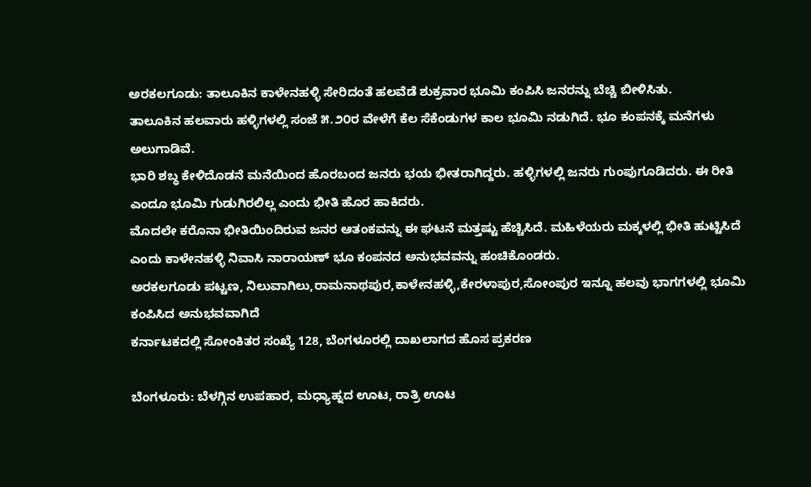ಅರಕಲಗೂಡು: ತಾಲೂಕಿನ ಕಾಳೇನಹಳ್ಳಿ ಸೇರಿದಂತೆ ಹಲವೆಡೆ ಶುಕ್ರವಾರ ಭೂಮಿ ಕಂಪಿಸಿ ಜನರನ್ನು ಬೆಚ್ಚಿ ಬೀಳಿಸಿತು.
ತಾಲೂಕಿನ ಹಲವಾರು ಹಳ್ಳಿಗಳಲ್ಲಿ ಸಂಜೆ ೫.೨೦ರ ವೇಳೆಗೆ ಕೆಲ ಸೆಕೆಂಡುಗಳ ಕಾಲ ಭೂಮಿ ನಡುಗಿದೆ. ಭೂ ಕಂಪನಕ್ಕೆ ಮನೆಗಳು ಅಲುಗಾಡಿವೆ.
ಭಾರಿ ಶಬ್ಧ ಕೇಳಿದೊಡನೆ ಮನೆಯಿಂದ ಹೊರಬಂದ ಜನರು ಭಯ ಭೀತರಾಗಿದ್ದರು. ಹಳ್ಳಿಗಳಲ್ಲಿ ಜನರು ಗುಂಪುಗೂಡಿದರು. ಈ ರೀತಿ ಎಂದೂ ಭೂಮಿ ಗುಡುಗಿರಲಿಲ್ಲ ಎಂದು ಭೀತಿ ಹೊರ ಹಾಕಿದರು.
ಮೊದಲೇ ಕರೊನಾ ಭೀತಿಯಿಂದಿರುವ ಜನರ ಆತಂಕವನ್ನು ಈ ಘಟನೆ ಮತ್ತಷ್ಟು ಹೆಚ್ಚಿಸಿದೆ. ಮಹಿಳೆಯರು ಮಕ್ಕಳಲ್ಲಿ ಭೀತಿ ಹುಟ್ಟಿಸಿದೆ ಎಂದು ಕಾಳೇನಹಳ್ಳಿ ನಿವಾಸಿ ನಾರಾಯಣ್ ಭೂ ಕಂಪನದ ಅನುಭವವನ್ನು ಹಂಚಿಕೊಂಡರು.
ಅರಕಲಗೂಡು ಪಟ್ಟಣ, ನಿಲುವಾಗಿಲು,ರಾಮನಾಥಪುರ,ಕಾಳೇನಹಳ್ಳಿ,ಕೇರಳಾಪುರ,ಸೋಂಪುರ ಇನ್ನೂ ಹಲವು ಭಾಗಗಳಲ್ಲಿ ಭೂಮಿ ಕಂಪಿಸಿದ ಅನುಭವವಾಗಿದೆ
ಕರ್ನಾಟಕದಲ್ಲಿ ಸೋಂಕಿತರ ಸಂಖ್ಯೆ 128, ಬೆಂಗಳೂರಲ್ಲಿ ದಾಖಲಾಗದ ಹೊಸ ಪ್ರಕರಣ

ಬೆಂಗಳೂರು: ಬೆಳಗ್ಗಿನ ಉಪಹಾರ, ಮಧ್ಯಾಹ್ನದ ಊಟ, ರಾತ್ರಿ ಊಟ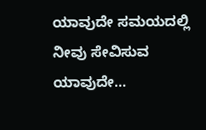ಯಾವುದೇ ಸಮಯದಲ್ಲಿ ನೀವು ಸೇವಿಸುವ ಯಾವುದೇ…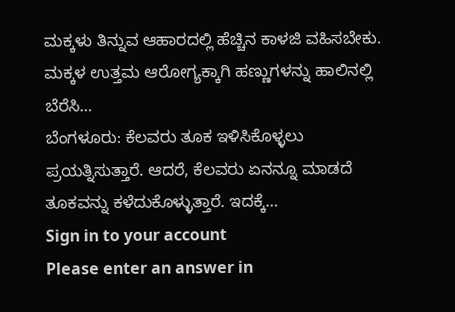ಮಕ್ಕಳು ತಿನ್ನುವ ಆಹಾರದಲ್ಲಿ ಹೆಚ್ಚಿನ ಕಾಳಜಿ ವಹಿಸಬೇಕು. ಮಕ್ಕಳ ಉತ್ತಮ ಆರೋಗ್ಯಕ್ಕಾಗಿ ಹಣ್ಣುಗಳನ್ನು ಹಾಲಿನಲ್ಲಿ ಬೆರೆಸಿ…
ಬೆಂಗಳೂರು: ಕೆಲವರು ತೂಕ ಇಳಿಸಿಕೊಳ್ಳಲು ಪ್ರಯತ್ನಿಸುತ್ತಾರೆ. ಆದರೆ, ಕೆಲವರು ಏನನ್ನೂ ಮಾಡದೆ ತೂಕವನ್ನು ಕಳೆದುಕೊಳ್ಳುತ್ತಾರೆ. ಇದಕ್ಕೆ…
Sign in to your account
Please enter an answer in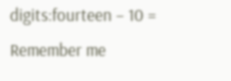digits:fourteen − 10 =
Remember me